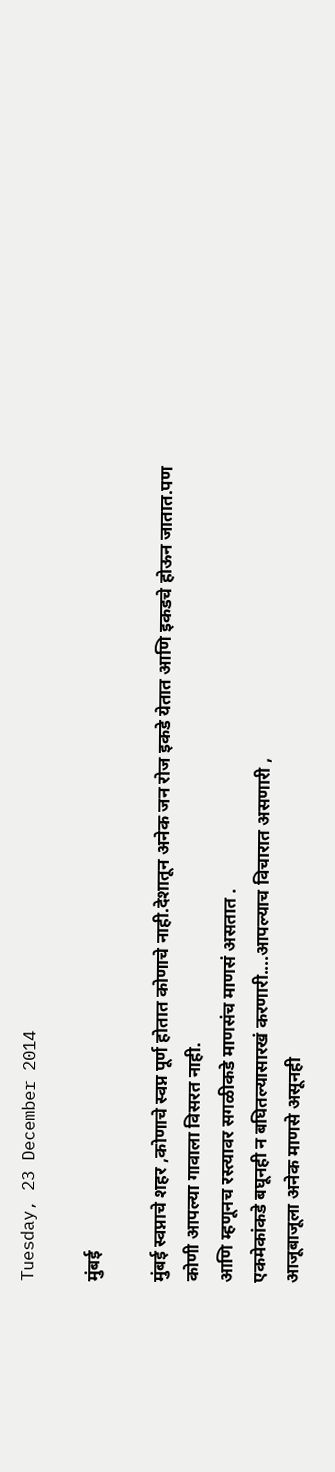Tuesday, 23 December 2014

मुंबई

मुंबई स्वप्नाचे शहर ,कोणाचे स्वप्न पूर्ण होतात कोणाचे नाही.देशातून अनेक जन रोज इकडे येतात आणि इकडचे होऊन जातात.पण कोणी आपल्या गावाला विसरत नाही.
आणि म्हणूनच रस्त्यावर सगळीकडे माणसंच माणसं असतात .
एकमेकांकडे बघूनही न बघितल्यासारखं करणारी....आपल्याच विचारात असणारी ,
आजूबाजूला अनेक माणसे असूनही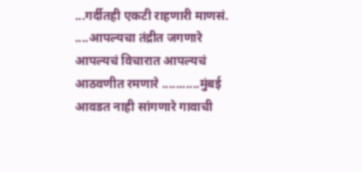...गर्दीतही एकटी राहणारी माणसं. ....आपल्यचा तंद्रीत जगणारे आपल्यचं विचारात आपल्यचं आठवणीत रमणारे ...........मुंबई आवडत नाही सांगणारे गावाची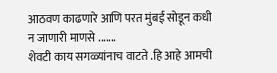आठवण काढणारे आणि परत मुंबई सोडून कधी न जाणारी माणसे .......
शेवटी काय सगळ्यांनाच वाटते .हि आहे आमची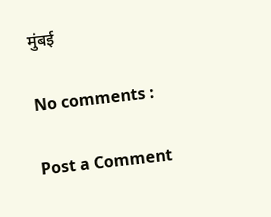मुंबई

No comments :

Post a Comment